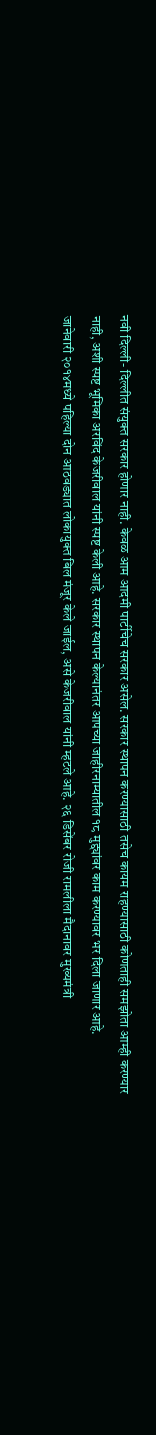नवी दिल्ली- दिल्लीत संयुक्त सरकार होणार नाही. केवळ आम आदमी पार्टीचेच सरकार असेल. सरकार स्थापन करण्यासाठी तसेच कायम राहण्यासाठी कोणताही समझोता आम्ही करण्यार नाही, अशी स्पष्ट भूमिका अरविंद केजरीवाल यांनी स्पष्ट केली आहे. सरकार स्थापन केल्यानंतर आपच्या जाहीरनाम्यातील १८ मुद्द्यांवर काम करण्यावर भर दिला जाणार आहे.
जानेवारी २०१४मध्ये पहिल्या दोन आठवड्यात लोकायुक्त बिल मंजूर केले जाईल, असे केजरीवाल यांनी म्हटले आहे. २६ डिसेंबर रोजी रामलीला मैदानावर मुख्यमंत्री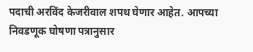पदाची अरविंद केजरीवाल शपथ घेणार आहेत. आपच्या निवडणूक घोषणा पत्रानुसार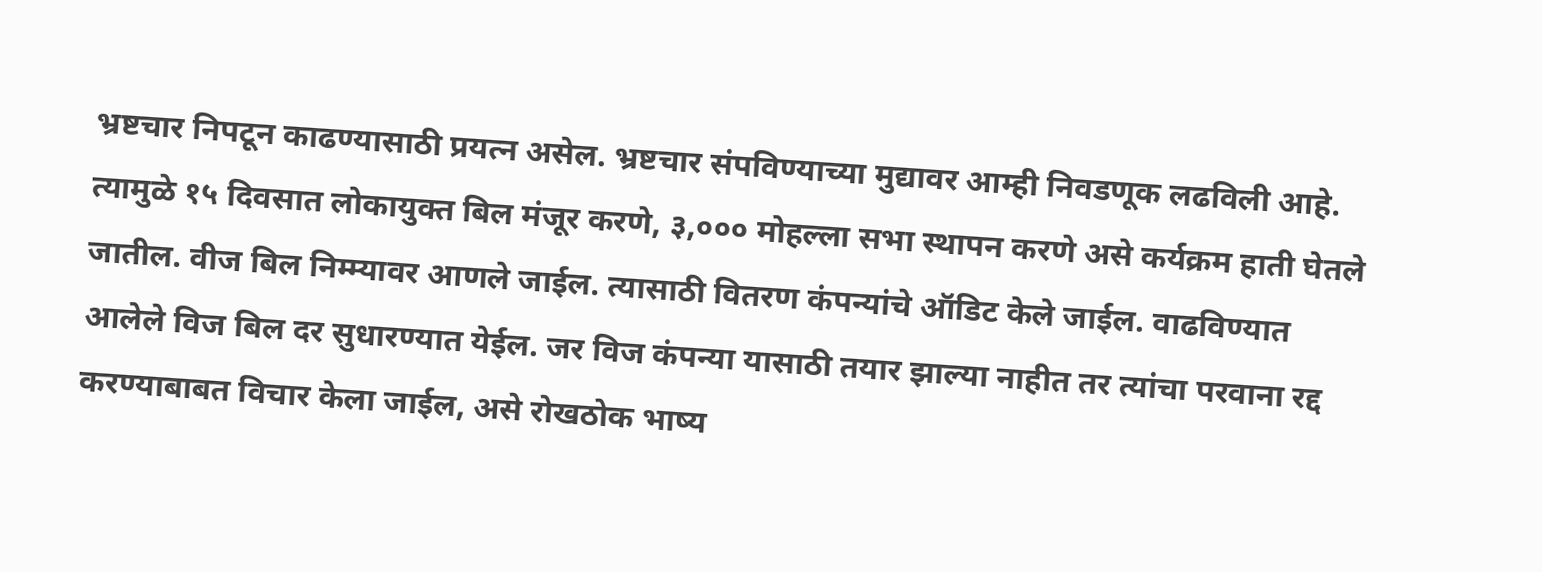भ्रष्टचार निपटून काढण्यासाठी प्रयत्न असेल. भ्रष्टचार संपविण्याच्या मुद्यावर आम्ही निवडणूक लढविली आहे. त्यामुळे १५ दिवसात लोकायुक्त बिल मंजूर करणे, ३,००० मोहल्ला सभा स्थापन करणे असे कर्यक्रम हाती घेतले जातील. वीज बिल निम्म्यावर आणले जाईल. त्यासाठी वितरण कंपन्यांचे ऑडिट केले जाईल. वाढविण्यात आलेले विज बिल दर सुधारण्यात येईल. जर विज कंपन्या यासाठी तयार झाल्या नाहीत तर त्यांचा परवाना रद्द करण्याबाबत विचार केला जाईल, असे रोखठोक भाष्य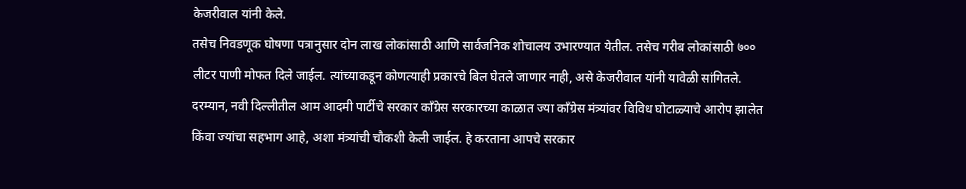केजरीवाल यांनी केले.
तसेच निवडणूक घोषणा पत्रानुसार दोन लाख लोकांसाठी आणि सार्वजनिक शोचालय उभारण्यात येतील. तसेच गरीब लोकांसाठी ७०० लीटर पाणी मोफत दिले जाईल. त्यांच्याकडून कोणत्याही प्रकारचे बिल घेतले जाणार नाही, असे केजरीवाल यांनी यावेळी सांगितले.
दरम्यान, नवी दिल्लीतील आम आदमी पार्टीचे सरकार कॉंग्रेस सरकारच्या काळात ज्या कॉंग्रेस मंत्र्यांवर विविध घोटाळ्याचे आरोप झालेत किंवा ज्यांचा सहभाग आहे, अशा मंत्र्यांची चौकशी केली जाईल. हे करताना आपचे सरकार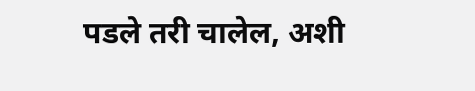पडले तरी चालेल, अशी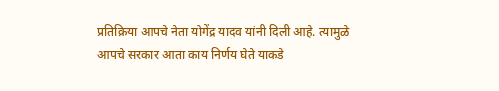प्रतिक्रिया आपचे नेता योगेंद्र यादव यांनी दिली आहे. त्यामुळे आपचे सरकार आता काय निर्णय घेते याकडे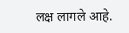लक्ष लागले आहे.